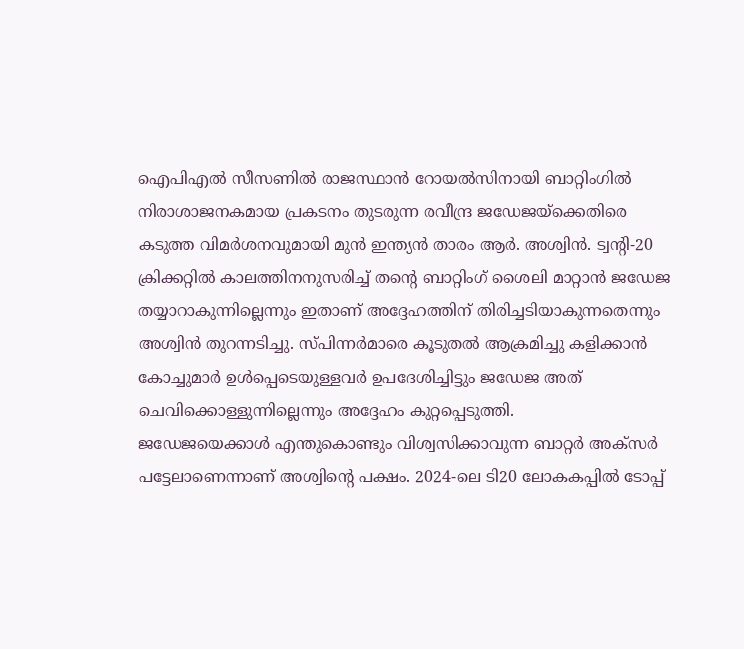ഐപിഎൽ സീസണിൽ രാജസ്ഥാൻ റോയൽസിനായി ബാറ്റിംഗിൽ നിരാശാജനകമായ പ്രകടനം തുടരുന്ന രവീന്ദ്ര ജഡേജയ്ക്കെതിരെ കടുത്ത വിമർശനവുമായി മുൻ ഇന്ത്യൻ താരം ആർ. അശ്വിൻ. ട്വന്റി-20 ക്രിക്കറ്റിൽ കാലത്തിനനുസരിച്ച് തന്റെ ബാറ്റിംഗ് ശൈലി മാറ്റാൻ ജഡേജ തയ്യാറാകുന്നില്ലെന്നും ഇതാണ് അദ്ദേഹത്തിന് തിരിച്ചടിയാകുന്നതെന്നും അശ്വിൻ തുറന്നടിച്ചു. സ്പിന്നർമാരെ കൂടുതൽ ആക്രമിച്ചു കളിക്കാൻ കോച്ചുമാർ ഉൾപ്പെടെയുള്ളവർ ഉപദേശിച്ചിട്ടും ജഡേജ അത് ചെവിക്കൊള്ളുന്നില്ലെന്നും അദ്ദേഹം കുറ്റപ്പെടുത്തി.
ജഡേജയെക്കാൾ എന്തുകൊണ്ടും വിശ്വസിക്കാവുന്ന ബാറ്റർ അക്സർ പട്ടേലാണെന്നാണ് അശ്വിന്റെ പക്ഷം. 2024-ലെ ടി20 ലോകകപ്പിൽ ടോപ്പ്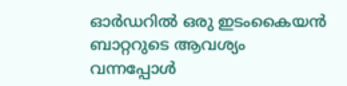ഓർഡറിൽ ഒരു ഇടംകൈയൻ ബാറ്ററുടെ ആവശ്യം വന്നപ്പോൾ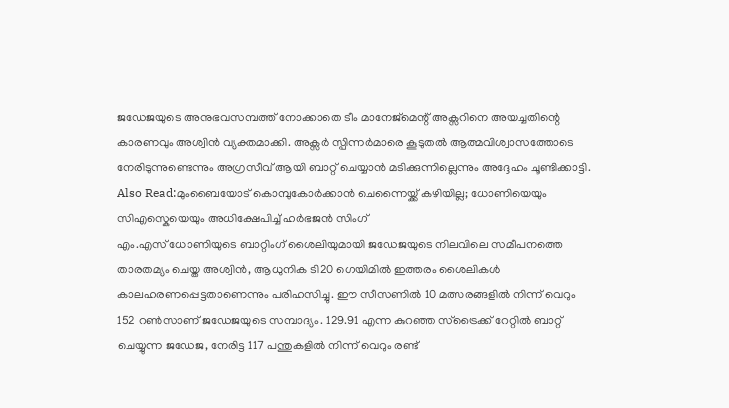ജഡേജയുടെ അനുഭവസമ്പത്ത് നോക്കാതെ ടീം മാനേജ്മെന്റ് അക്സറിനെ അയച്ചതിന്റെ കാരണവും അശ്വിൻ വ്യക്തമാക്കി. അക്സർ സ്പിന്നർമാരെ കൂടുതൽ ആത്മവിശ്വാസത്തോടെ നേരിടുന്നുണ്ടെന്നും അഗ്രസീവ് ആയി ബാറ്റ് ചെയ്യാൻ മടിക്കുന്നില്ലെന്നും അദ്ദേഹം ചൂണ്ടിക്കാട്ടി.
Also Read:മുംബൈയോട് കൊമ്പുകോർക്കാൻ ചെന്നൈയ്ക്ക് കഴിയില്ല; ധോണിയെയും സിഎസ്കെയെയും അധിക്ഷേപിച്ച് ഹർഭജൻ സിംഗ്
എം.എസ് ധോണിയുടെ ബാറ്റിംഗ് ശൈലിയുമായി ജഡേജയുടെ നിലവിലെ സമീപനത്തെ താരതമ്യം ചെയ്ത അശ്വിൻ, ആധുനിക ടി20 ഗെയിമിൽ ഇത്തരം ശൈലികൾ കാലഹരണപ്പെട്ടതാണെന്നും പരിഹസിച്ചു. ഈ സീസണിൽ 10 മത്സരങ്ങളിൽ നിന്ന് വെറും 152 റൺസാണ് ജഡേജയുടെ സമ്പാദ്യം. 129.91 എന്ന കുറഞ്ഞ സ്ട്രൈക്ക് റേറ്റിൽ ബാറ്റ് ചെയ്യുന്ന ജഡേജ, നേരിട്ട 117 പന്തുകളിൽ നിന്ന് വെറും രണ്ട്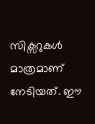സിക്സറുകൾ മാത്രമാണ് നേടിയത്. ഈ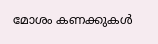മോശം കണക്കുകൾ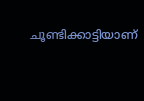ചൂണ്ടിക്കാട്ടിയാണ്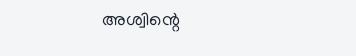അശ്വിന്റെ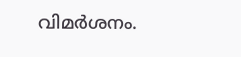വിമർശനം.